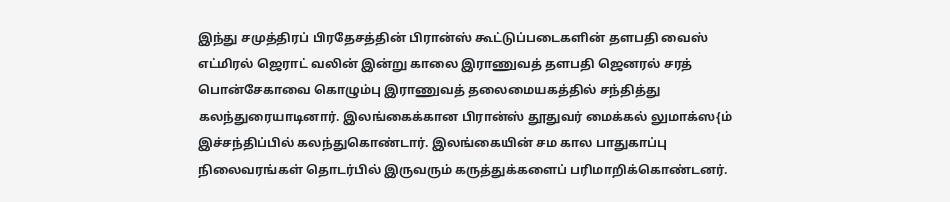இந்து சமுத்திரப் பிரதேசத்தின் பிரான்ஸ் கூட்டுப்படைகளின் தளபதி வைஸ் எட்மிரல் ஜெராட் வலின் இன்று காலை இராணுவத் தளபதி ஜெனரல் சரத் பொன்சேகாவை கொழும்பு இராணுவத் தலைமையகத்தில் சந்தித்து கலந்துரையாடினார். இலங்கைக்கான பிரான்ஸ் தூதுவர் மைக்கல் லுமாக்ஸ{ம் இச்சந்திப்பில் கலந்துகொண்டார். இலங்கையின் சம கால பாதுகாப்பு நிலைவரங்கள் தொடர்பில் இருவரும் கருத்துக்களைப் பரிமாறிக்கொண்டனர்.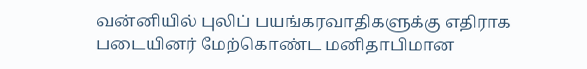வன்னியில் புலிப் பயங்கரவாதிகளுக்கு எதிராக படையினர் மேற்கொண்ட மனிதாபிமான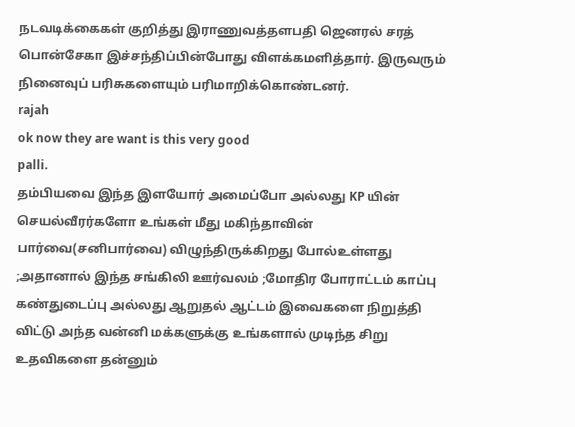நடவடிக்கைகள் குறித்து இராணுவத்தளபதி ஜெனரல் சரத் பொன்சேகா இச்சந்திப்பின்போது விளக்கமளித்தார். இருவரும் நினைவுப் பரிசுகளையும் பரிமாறிக்கொண்டனர்.
rajah
ok now they are want is this very good
palli.
தம்பியவை இந்த இளயோர் அமைப்போ அல்லது KP யின் செயல்வீரர்களோ உங்கள் மீது மகிந்தாவின் பார்வை(சனிபார்வை) விழுந்திருக்கிறது போல்உள்ளது ;அதானால் இந்த சங்கிலி ஊர்வலம் ;மோதிர போராட்டம் காப்பு கண்துடைப்பு அல்லது ஆறுதல் ஆட்டம் இவைகளை நிறுத்தி விட்டு அந்த வன்னி மக்களுக்கு உங்களால் முடிந்த சிறு உதவிகளை தன்னும்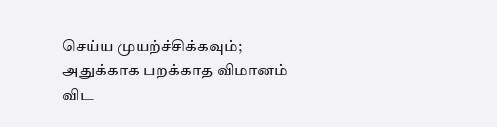செய்ய முயற்ச்சிக்கவும்; அதுக்காக பறக்காத விமானம் விட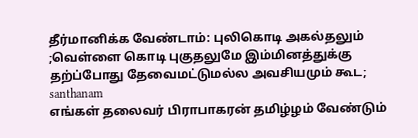தீர்மானிக்க வேண்டாம்: புலிகொடி அகல்தலும் ;வெள்ளை கொடி புகுதலுமே இம்மினத்துக்கு தற்ப்போது தேவைமட்டுமல்ல அவசியமும் கூட;
santhanam
எங்கள் தலைவர் பிராபாகரன் தமிழ்ழம் வேண்டும்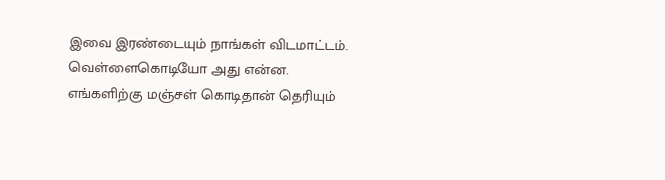இவை இரண்டையும் நாங்கள் விடமாட்டம். வெள்ளைகொடியோ அது என்ன. எங்களிற்கு மஞ்சள் கொடிதான் தெரியும்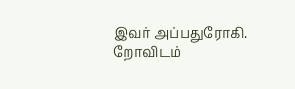இவர் அப்பதுரோகி. றோவிடம்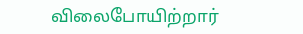விலைபோயிற்றார்